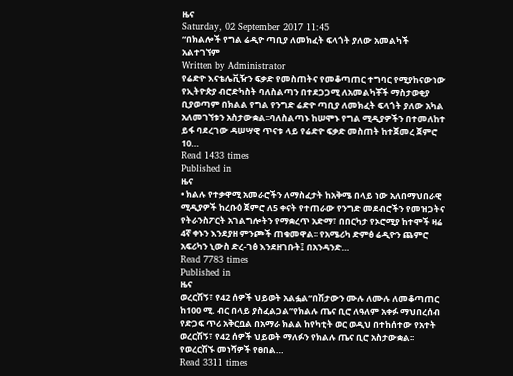ዜና
Saturday, 02 September 2017 11:45
“በክልሎች የግል ሬዲዮ ጣቢያ ለመክፈት ፍላጎት ያለው አመልካች አልተገኘም
Written by Administrator
የሬድዮ እናቴሌቪዥን ፍቃድ የመስጠትና የመቆጣጠር ተግባር የሚያከናውነው የኢትዮጵያ ብሮድካስት ባለስልጣን በተደጋጋሚ ለአመልካቾች ማስታወቂያ ቢያወጣም በክልል የግል የንግድ ሬድዮ ጣቢያ ለመክፈት ፍላጎት ያለው አካል አለመገኘቱን አስታውቋል፡፡ባለስልጣኑ ከሠሞኑ የግል ሚዲያዎችን በተመለከተ ይፋ ባደረገው ዳሠሣዊ ጥናቱ ላይ የሬድዮ ፍቃድ መስጠት ከተጀመረ ጀምሮ 10…
Read 1433 times
Published in
ዜና
• ክልሉ የተቃዋሚ አመራሮችን ለማስፈታት ከአቅሜ በላይ ነው አለበማህበራዊ ሚዲያዎች ከረቡዕ ጀምሮ ለ5 ቀናት የተጠራው የንግድ መደብሮችን የመዝጋትና የትራንስፖርት አገልግሎትን የማቋረጥ አድማ፣ በበርካታ የኦሮሚያ ከተሞች ዛሬ 4ኛ ቀኑን እንደያዘ ምንጮች ጠቁመዋል፡፡ የአሜሪካ ድምፅ ሬዲዮን ጨምሮ አፍሪካን ኒውስ ድረ-ገፅ እንደዘገቡት፤ በአንዳንድ…
Read 7783 times
Published in
ዜና
ወረርሽኝ፣ የ42 ሰዎች ህይወት አልፏል“በሽታውን ሙሉ ለሙሉ ለመቆጣጠር ከ100 ሚ. ብር በላይ ያስፈልጋል”የክልሉ ጤና ቢሮ ለዓለም አቀፉ ማህበረሰብ የድጋፍ ጥሪ አቅርቧል በአማራ ክልል ከየካቲት ወር ወዲህ በተከሰተው የአተት ወረርሽኝ፣ የ42 ሰዎች ህይወት ማለፉን የክልሉ ጤና ቢሮ አስታውቋል፡፡ የወረርሽኙ መነሻዎች የፀበል…
Read 3311 times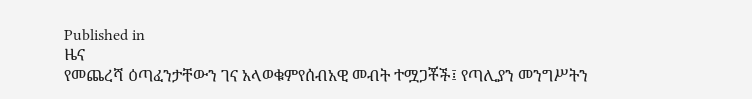Published in
ዜና
የመጨረሻ ዕጣፈንታቸውን ገና አላወቁምየሰብአዊ መብት ተሟጋቾች፤ የጣሊያን መንግሥትን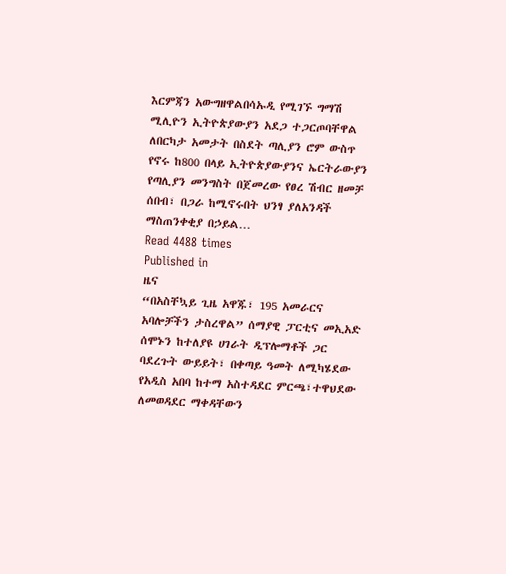እርምጃን አውግዘዋልበሳኡዲ የሚገኙ ግማሽ ሚሊዮን ኢትዮጵያውያን አደጋ ተጋርጦባቸዋል ለበርካታ አመታት በስደት ጣሊያን ሮም ውስጥ የኖሩ ከ800 በላይ ኢትዮጵያውያንና ኤርትራውያን የጣሊያን መንግስት በጀመረው የፀረ ሽብር ዘመቻ ሰበብ፣ በጋራ ከሚኖሩበት ህንፃ ያለአንዳች ማስጠንቀቂያ በኃይል…
Read 4488 times
Published in
ዜና
“በአስቸኳይ ጊዜ አዋጁ፣ 195 አመራርና አባሎቻችን ታስረዋል” ሰማያዊ ፓርቲና መኢአድ ሰሞኑን ከተለያዩ ሀገራት ዲፕሎማቶች ጋር ባደረጉት ውይይት፣ በቀጣይ ዓመት ለሚካሄደው የአዲስ አበባ ከተማ አስተዳደር ምርጫ፣ተዋህደው ለመወዳደር ማቀዳቸውን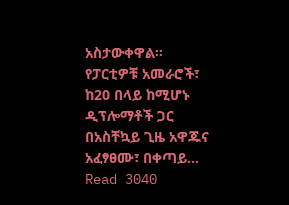አስታውቀዋል፡፡ የፓርቲዎቹ አመራሮች፣ ከ20 በላይ ከሚሆኑ ዲፕሎማቶች ጋር በአስቸኳይ ጊዜ አዋጁና አፈፃፀሙ፣ በቀጣይ…
Read 3040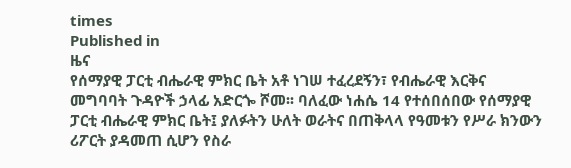times
Published in
ዜና
የሰማያዊ ፓርቲ ብሔራዊ ምክር ቤት አቶ ነገሠ ተፈረደኝን፣ የብሔራዊ እርቅና መግባባት ጉዳዮች ኃላፊ አድርጐ ሾመ፡፡ ባለፈው ነሐሴ 14 የተሰበሰበው የሰማያዊ ፓርቲ ብሔራዊ ምክር ቤት፤ ያለፉትን ሁለት ወራትና በጠቅላላ የዓመቱን የሥራ ክንውን ሪፖርት ያዳመጠ ሲሆን የስራ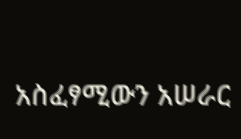አስፈፃሚውን አሠራር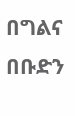በግልና በቡድን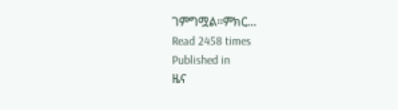ገምግሟል፡፡ምክር…
Read 2458 times
Published in
ዜና